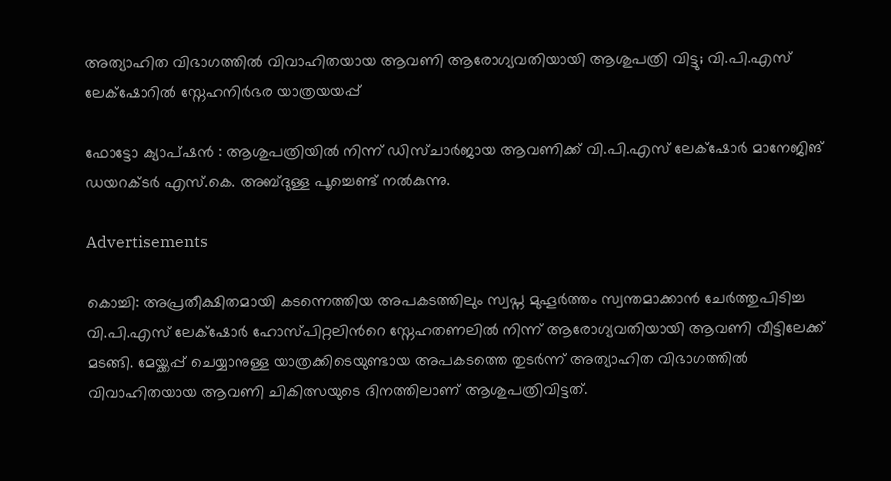അത്യാഹിത വിഭാഗത്തിൽ വിവാഹിതയായ ആവണി ആരോഗ്യവതിയായി ആശുപത്രി വിട്ടു; വി.പി.എസ് ലേക്‌ഷോറിൽ സ്നേഹനിർഭര യാത്രയയപ്പ്

ഫോട്ടോ ക്യാപ്ഷൻ : ആശുപത്രിയിൽ നിന്ന് ഡിസ്ചാർജായ ആവണിക്ക് വി.പി.എസ് ലേക്‌ഷോർ മാനേജിങ് ഡയറക്ടർ എസ്.കെ. അബ്ദുള്ള പൂച്ചെണ്ട് നൽകുന്നു.

Advertisements

കൊച്ചി: അപ്രതീക്ഷിതമായി കടന്നെത്തിയ അപകടത്തിലും സ്വപ്ന മുഹൂർത്തം സ്വന്തമാക്കാൻ ചേർത്തുപിടിച്ച വി.പി.എസ് ലേക്‌ഷോർ ഹോസ്പിറ്റലിന്‍റെ സ്നേഹതണലിൽ നിന്ന് ആരോഗ്യവതിയായി ആവണി വീട്ടിലേക്ക് മടങ്ങി. മേയ്ക്കപ്പ് ചെയ്യാനുള്ള യാത്രക്കിടെയുണ്ടായ അപകടത്തെ തുടർന്ന് അത്യാഹിത വിഭാഗത്തിൽ വിവാഹിതയായ ആവണി ചികിത്സയുടെ ദിനത്തിലാണ് ആശുപത്രിവിട്ടത്.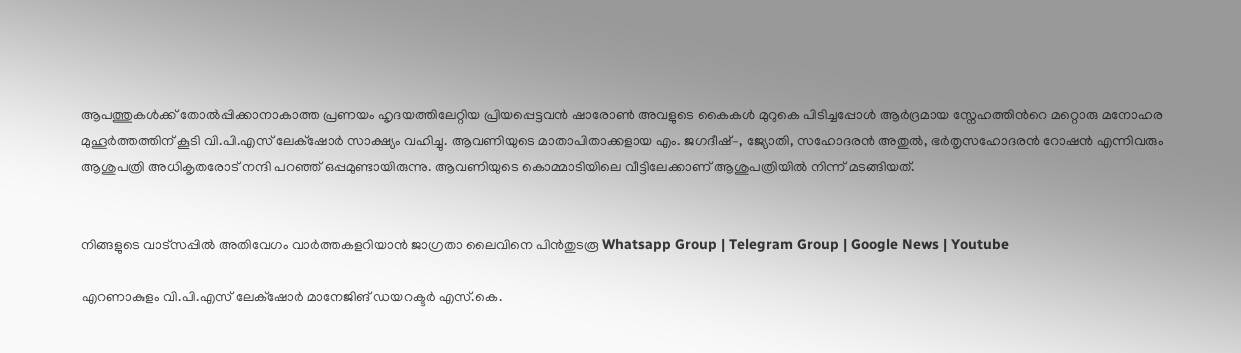ആപത്തുകൾക്ക് തോൽപ്പിക്കാനാകാത്ത പ്രണയം ഹൃദയത്തിലേറ്റിയ പ്രിയപ്പെട്ടവൻ ഷാരോൺ അവളുടെ കൈകൾ മുറുകെ പിടിച്ചപ്പോൾ ആർദ്രമായ സ്നേഹത്തിന്‍റെ മറ്റൊരു മനോഹര മുഹൂർത്തത്തിന് കൂടി വി.പി.എസ് ലേക്‌ഷോര്‍ സാക്ഷ്യം വഹിച്ചു. ആവണിയുടെ മാതാപിതാക്കളായ എം. ജഗദീഷ്–, ജ്യോതി, സഹോദരൻ അതുൽ, ഭർതൃസഹോദരൻ റോഷൻ എന്നിവരും ആശുപത്രി അധികൃതരോട് നന്ദി പറഞ്ഞ് ഒപ്പമുണ്ടായിരുന്നു. ആവണിയുടെ കൊമ്മാടിയിലെ വീട്ടിലേക്കാണ് ആശുപത്രിയിൽ നിന്ന് മടങ്ങിയത്.


നിങ്ങളുടെ വാട്സപ്പിൽ അതിവേഗം വാർത്തകളറിയാൻ ജാഗ്രതാ ലൈവിനെ പിൻതുടരൂ Whatsapp Group | Telegram Group | Google News | Youtube

എറണാകുളം വി.പി.എസ് ലേക്‌ഷോര്‍ മാനേജിങ് ഡയറക്ടർ എസ്.കെ.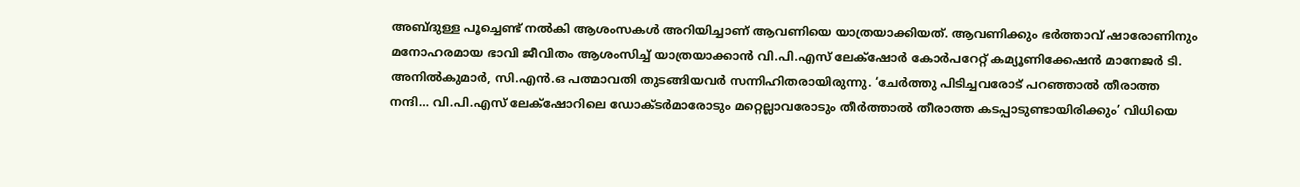അബ്ദുള്ള പൂച്ചെണ്ട് നൽകി ആശംസകൾ അറിയിച്ചാണ് ആവണിയെ യാത്രയാക്കിയത്. ആവണിക്കും ഭർത്താവ് ഷാരോണിനും മനോഹരമായ ഭാവി ജീവിതം ആശംസിച്ച് യാത്രയാക്കാൻ വി.പി.എസ് ലേക്‌ഷോര്‍ കോർപറേറ്റ് കമ്യൂണിക്കേഷൻ മാനേജർ ടി. അനിൽകുമാർ, സി.എൻ.ഒ പത്മാവതി തുടങ്ങിയവർ സന്നിഹിതരായിരുന്നു. ‘ചേര്‍ത്തു പിടിച്ചവരോട് പറഞ്ഞാൽ തീരാത്ത നന്ദി… വി.പി.എസ് ലേക്‌ഷോറിലെ ഡോക്ടർമാരോടും മറ്റെല്ലാവരോടും തീർത്താൽ തീരാത്ത കടപ്പാടുണ്ടായിരിക്കും’ വിധിയെ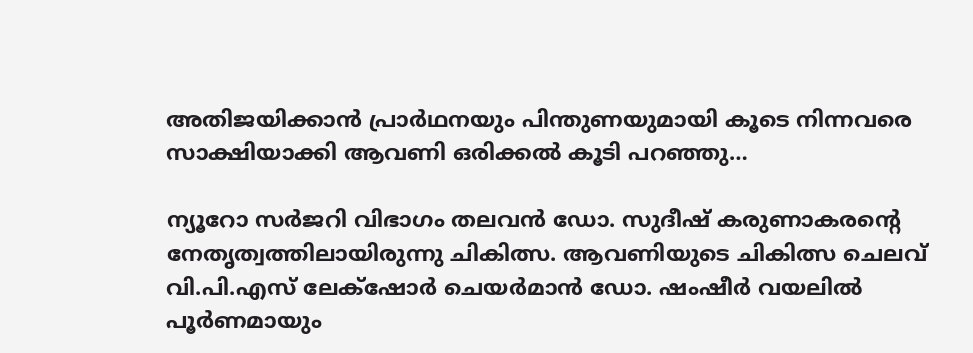അതിജയിക്കാന്‍ പ്രാർഥനയും പിന്തുണയുമായി കൂടെ നിന്നവരെ സാക്ഷിയാക്കി ആവണി ഒരിക്കൽ കൂടി പറഞ്ഞു…

ന്യൂറോ സർജറി വിഭാഗം തലവൻ ഡോ. സുദീഷ് കരുണാകരന്‍റെ നേതൃത്വത്തിലായിരുന്നു ചികിത്സ. ആവണിയുടെ ചികിത്സ ചെലവ് വി.പി.എസ് ലേക്‌ഷോർ ചെയർമാൻ ഡോ. ഷംഷീർ വയലിൽ പൂർണമായും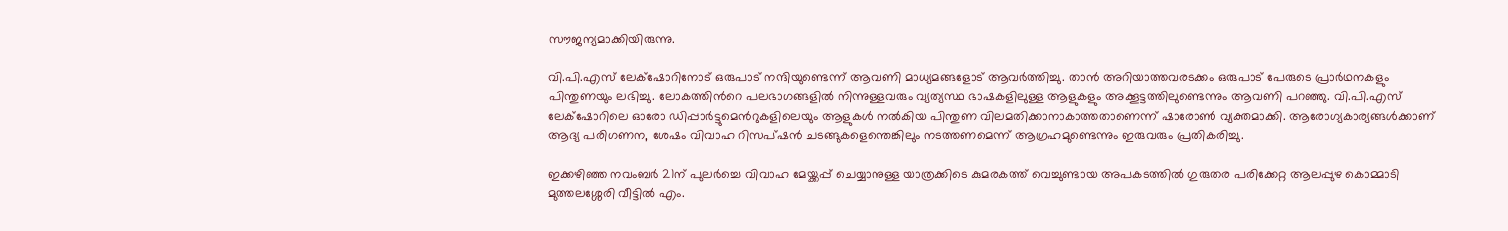സൗജന്യമാക്കിയിരുന്നു.

വി.പി.എസ് ലേക്‌ഷോറിനോട് ഒരുപാട് നന്ദിയുണ്ടെന്ന് ആവണി മാധ്യമങ്ങളോട് ആവർത്തിച്ചു. താൻ അറിയാത്തവരടക്കം ഒരുപാട് പേരുടെ പ്രാർഥനകളും പിന്തുണയും ലഭിച്ചു. ലോകത്തിന്‍റെ പലഭാഗങ്ങളിൽ നിന്നുള്ളവരും വ്യത്യസ്ഥ ഭാഷകളിലുള്ള ആളുകളും അക്കൂട്ടത്തിലുണ്ടെന്നും ആവണി പറഞ്ഞു. വി.പി.എസ് ലേക്‌ഷോറിലെ ഓരോ ഡിപ്പാർട്ടുമെൻറുകളിലെയും ആളുകൾ നൽകിയ പിന്തുണ വിലമതിക്കാനാകാത്തതാണെന്ന് ഷാരോൺ വ്യക്തമാക്കി. ആരോഗ്യകാര്യങ്ങൾക്കാണ് ആദ്യ പരിഗണന, ശേഷം വിവാഹ റിസപ്ഷൻ ചടങ്ങുകളെന്തെങ്കിലും നടത്തണമെന്ന് ആഗ്രഹമുണ്ടെന്നും ഇരുവരും പ്രതികരിച്ചു.

ഇക്കഴിഞ്ഞ നവംബർ 21ന് പുലർച്ചെ വിവാഹ മേയ്ക്കപ്പ് ചെയ്യാനുള്ള യാത്രക്കിടെ കുമരകത്ത് വെച്ചുണ്ടായ അപകടത്തിൽ ഗുരുതര പരിക്കേറ്റ ആലപ്പുഴ കൊമ്മാടി മുത്തലശ്ശേരി വീട്ടില്‍ എം.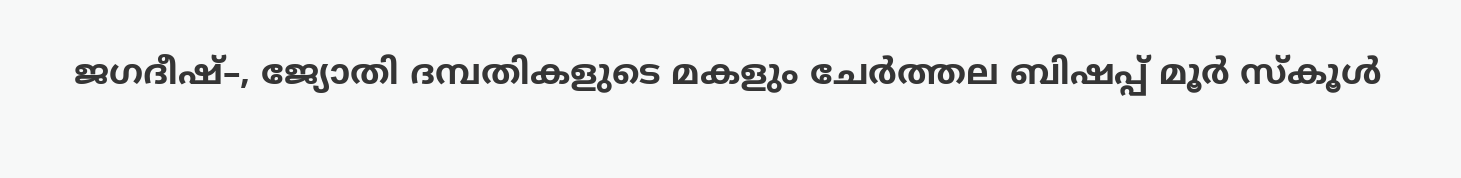ജഗദീഷ്–, ജ്യോതി ദമ്പതികളുടെ മകളും ചേര്‍ത്തല ബിഷപ്പ് മൂര്‍ സ്‌കൂള്‍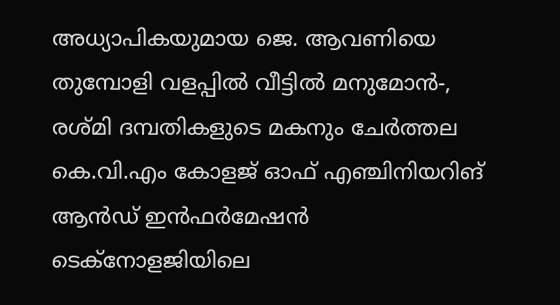അധ്യാപികയുമായ ജെ. ആവണിയെ തുമ്പോളി വളപ്പില്‍ വീട്ടില്‍ മനുമോന്‍-, രശ്മി ദമ്പതികളുടെ മകനും ചേര്‍ത്തല കെ.വി.എം കോളജ് ഓഫ് എഞ്ചിനിയറിങ് ആന്‍ഡ് ഇന്‍ഫര്‍മേഷന്‍ ടെക്‌നോളജിയിലെ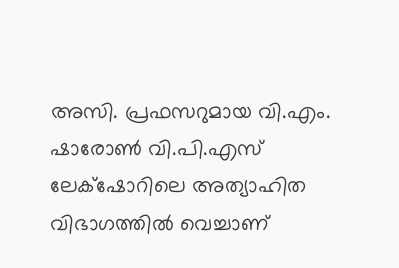അസി. പ്രഫസറുമായ വി.എം. ഷാരോൺ വി.പി.എസ് ലേക്‌ഷോറിലെ അത്യാഹിത വിഭാഗത്തിൽ വെച്ചാണ്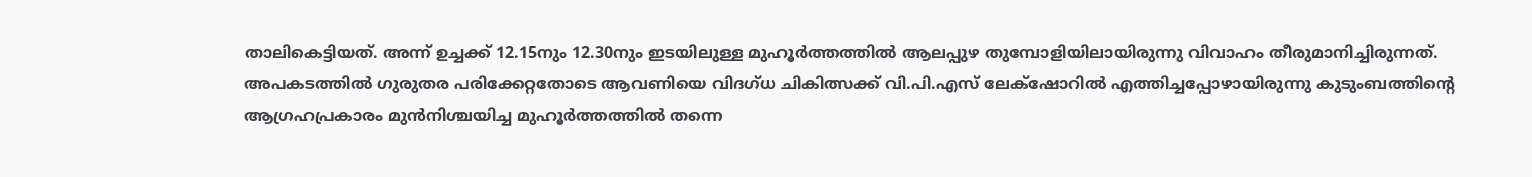താലികെട്ടിയത്. അന്ന് ഉച്ചക്ക് 12.15നും 12.30നും ഇടയിലുള്ള മുഹൂര്‍ത്തത്തിൽ ആലപ്പുഴ തുമ്പോളിയിലായിരുന്നു വിവാഹം തീരുമാനിച്ചിരുന്നത്. അപകടത്തിൽ ഗുരുതര പരിക്കേറ്റതോടെ ആവണിയെ വിദഗ്ധ ചികിത്സക്ക് വി.പി.എസ് ലേക്‌ഷോറില്‍ എത്തിച്ചപ്പോഴായിരുന്നു കുടുംബത്തിന്‍റെ ആഗ്രഹപ്രകാരം മുന്‍നിശ്ചയിച്ച മുഹൂര്‍ത്തത്തില്‍ തന്നെ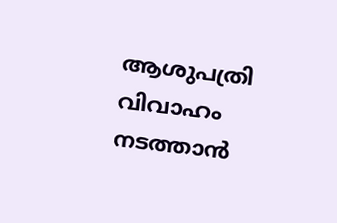ആശുപത്രി വിവാഹം നടത്താൻ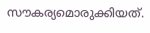സൗകര്യമൊരുക്കിയത്.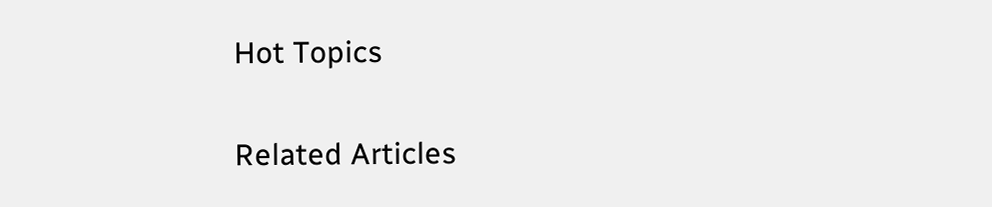Hot Topics

Related Articles